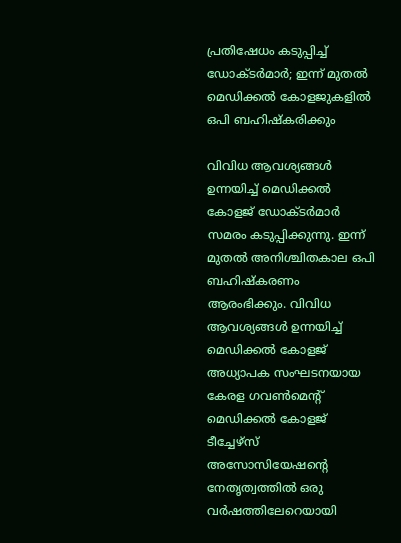പ്രതിഷേധം കടുപ്പിച്ച് ഡോക്ടര്‍മാര്‍; ഇന്ന് മുതല്‍ മെഡിക്കല്‍ കോളജുകളില്‍ ഒപി ബഹിഷ്‌കരിക്കും

വിവിധ ആവശ്യങ്ങള്‍ ഉന്നയിച്ച് മെഡിക്കല്‍ കോളജ് ഡോക്ടര്‍മാര്‍ സമരം കടുപ്പിക്കുന്നു. ഇന്ന് മുതല്‍ അനിശ്ചിതകാല ഒപി ബഹിഷ്‌കരണം ആരംഭിക്കും. വിവിധ ആവശ്യങ്ങള്‍ ഉന്നയിച്ച് മെഡിക്കല്‍ കോളജ് അധ്യാപക സംഘടനയായ കേരള ഗവണ്‍മെന്റ് മെഡിക്കല്‍ കോളജ് ടീച്ചേഴ്സ് അസോസിയേഷന്റെ നേതൃത്വത്തില്‍ ഒരു വര്‍ഷത്തിലേറെയായി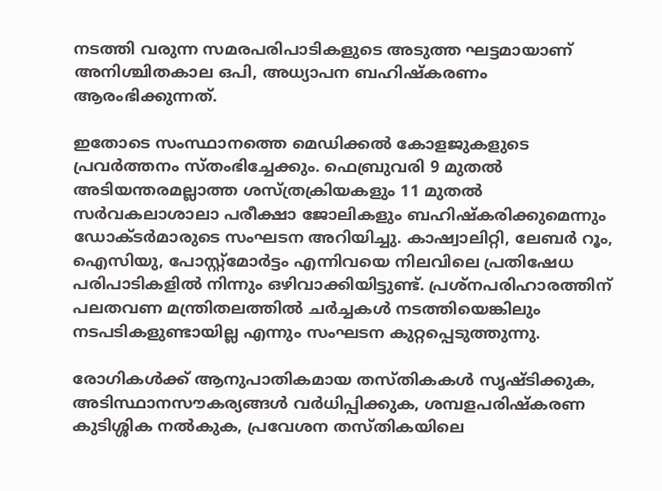നടത്തി വരുന്ന സമരപരിപാടികളുടെ അടുത്ത ഘട്ടമായാണ് അനിശ്ചിതകാല ഒപി, അധ്യാപന ബഹിഷ്‌കരണം ആരംഭിക്കുന്നത്.

ഇതോടെ സംസ്ഥാനത്തെ മെഡിക്കല്‍ കോളജുകളുടെ പ്രവര്‍ത്തനം സ്തംഭിച്ചേക്കും. ഫെബ്രുവരി 9 മുതല്‍ അടിയന്തരമല്ലാത്ത ശസ്ത്രക്രിയകളും 11 മുതല്‍ സര്‍വകലാശാലാ പരീക്ഷാ ജോലികളും ബഹിഷ്‌കരിക്കുമെന്നും ഡോക്ടര്‍മാരുടെ സംഘടന അറിയിച്ചു. കാഷ്വാലിറ്റി, ലേബര്‍ റൂം, ഐസിയു, പോസ്റ്റ്‌മോര്‍ട്ടം എന്നിവയെ നിലവിലെ പ്രതിഷേധ പരിപാടികളില്‍ നിന്നും ഒഴിവാക്കിയിട്ടുണ്ട്. പ്രശ്നപരിഹാരത്തിന് പലതവണ മന്ത്രിതലത്തില്‍ ചര്‍ച്ചകള്‍ നടത്തിയെങ്കിലും നടപടികളുണ്ടായില്ല എന്നും സംഘടന കുറ്റപ്പെടുത്തുന്നു.

രോഗികള്‍ക്ക് ആനുപാതികമായ തസ്തികകള്‍ സൃഷ്ടിക്കുക, അടിസ്ഥാനസൗകര്യങ്ങള്‍ വര്‍ധിപ്പിക്കുക, ശമ്പളപരിഷ്‌കരണ കുടിശ്ശിക നല്‍കുക, പ്രവേശന തസ്തികയിലെ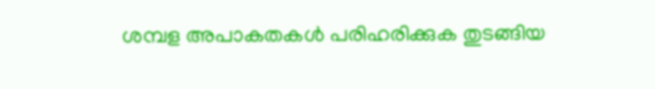ശമ്പള അപാകതകള്‍ പരിഹരിക്കുക തുടങ്ങിയ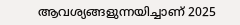ആവശ്യങ്ങളുന്നയിച്ചാണ് 2025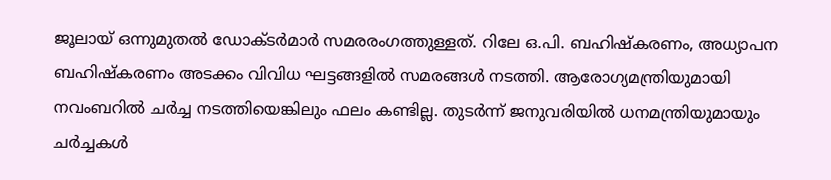ജൂലായ് ഒന്നുമുതല്‍ ഡോക്ടര്‍മാര്‍ സമരരംഗത്തുള്ളത്. റിലേ ഒ.പി. ബഹിഷ്‌കരണം, അധ്യാപന ബഹിഷ്‌കരണം അടക്കം വിവിധ ഘട്ടങ്ങളില്‍ സമരങ്ങള്‍ നടത്തി. ആരോഗ്യമന്ത്രിയുമായി നവംബറില്‍ ചര്‍ച്ച നടത്തിയെങ്കിലും ഫലം കണ്ടില്ല. തുടര്‍ന്ന് ജനുവരിയില്‍ ധനമന്ത്രിയുമായും ചര്‍ച്ചകള്‍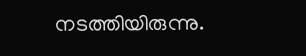നടത്തിയിരുന്നു.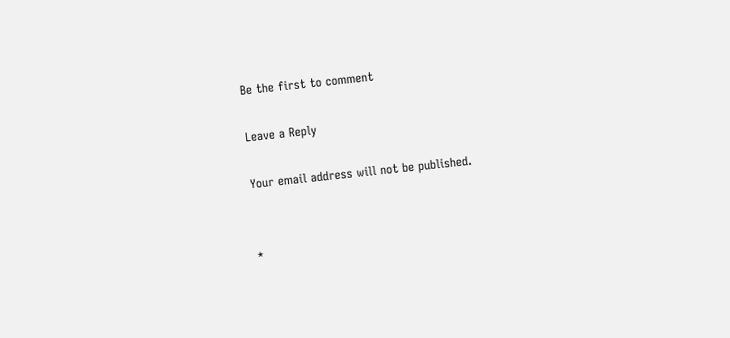Be the first to comment

Leave a Reply

Your email address will not be published.


*